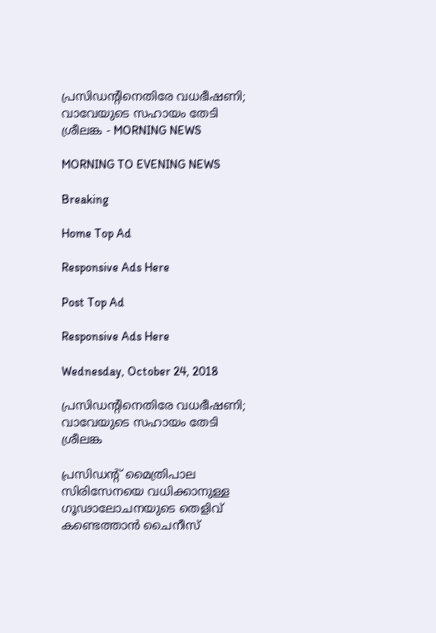പ്രസിഡന്റിനെതിരേ വധഭീഷണി; വാവേയുടെ സഹായം തേടി ശ്രീലങ്ക - MORNING NEWS

MORNING TO EVENING NEWS

Breaking

Home Top Ad

Responsive Ads Here

Post Top Ad

Responsive Ads Here

Wednesday, October 24, 2018

പ്രസിഡന്റിനെതിരേ വധഭീഷണി; വാവേയുടെ സഹായം തേടി ശ്രീലങ്ക

പ്രസിഡന്റ് മൈത്രിപാല സിരിസേനയെ വധിക്കാനുള്ള ഗൂഢാലോചനയുടെ തെളിവ് കണ്ടെത്താൻ ചൈനീസ്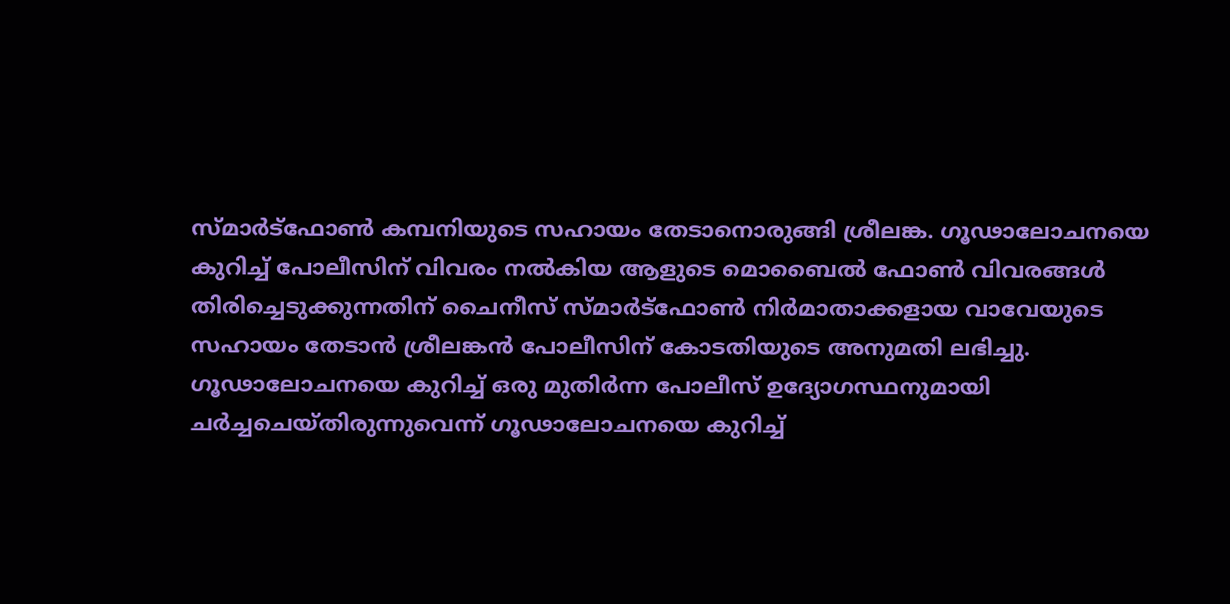സ്മാർട്ഫോൺ കമ്പനിയുടെ സഹായം തേടാനൊരുങ്ങി ശ്രീലങ്ക. ഗൂഢാലോചനയെ കുറിച്ച് പോലീസിന് വിവരം നൽകിയ ആളുടെ മൊബൈൽ ഫോൺ വിവരങ്ങൾ തിരിച്ചെടുക്കുന്നതിന് ചൈനീസ് സ്മാർട്ഫോൺ നിർമാതാക്കളായ വാവേയുടെ സഹായം തേടാൻ ശ്രീലങ്കൻ പോലീസിന് കോടതിയുടെ അനുമതി ലഭിച്ചു. ഗൂഢാലോചനയെ കുറിച്ച് ഒരു മുതിർന്ന പോലീസ് ഉദ്യോഗസ്ഥനുമായി ചർച്ചചെയ്തിരുന്നുവെന്ന് ഗൂഢാലോചനയെ കുറിച്ച്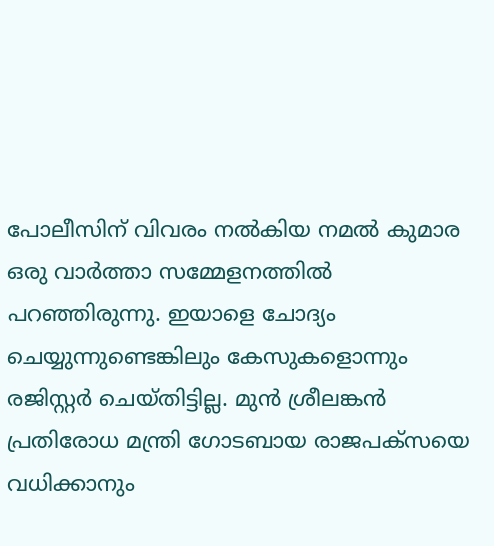പോലീസിന് വിവരം നൽകിയ നമൽ കുമാര ഒരു വാർത്താ സമ്മേളനത്തിൽ പറഞ്ഞിരുന്നു. ഇയാളെ ചോദ്യം ചെയ്യുന്നുണ്ടെങ്കിലും കേസുകളൊന്നും രജിസ്റ്റർ ചെയ്തിട്ടില്ല. മുൻ ശ്രീലങ്കൻ പ്രതിരോധ മന്ത്രി ഗോടബായ രാജപക്സയെ വധിക്കാനും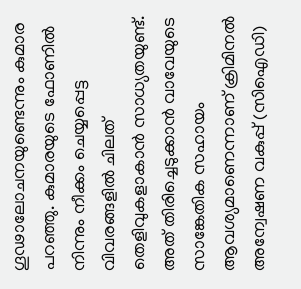ഗൂഢാലോചനയുണ്ടെന്നും കുമാര പറഞ്ഞു. കുമാരയുടെ ഫോണിൽ നിന്നും നീക്കം ചെയ്യപ്പെട്ട വിവരങ്ങളിൽ ചിലത് തെളിവുകളാകാൻ സാധ്യതയുണ്ട്. അത് തിരിച്ചെടുക്കാൻ വാവേയുടെ സാങ്കേതിക സഹായം ആവശ്യമാണെന്നാണ് ക്രിമിനൽ അന്വേഷണ വകുപ്പ് (സിഐഡി)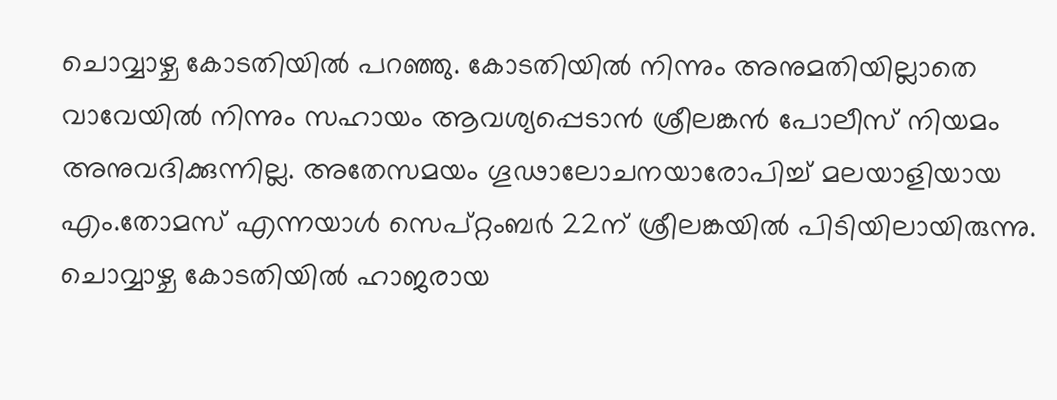ചൊവ്വാഴ്ച കോടതിയിൽ പറഞ്ഞു. കോടതിയിൽ നിന്നും അനുമതിയില്ലാതെ വാവേയിൽ നിന്നും സഹായം ആവശ്യപ്പെടാൻ ശ്രീലങ്കൻ പോലീസ് നിയമം അനുവദിക്കുന്നില്ല. അതേസമയം ഗൂഢാലോചനയാരോപിച്ച് മലയാളിയായ എം.തോമസ് എന്നയാൾ സെപ്റ്റംബർ 22ന് ശ്രീലങ്കയിൽ പിടിയിലായിരുന്നു. ചൊവ്വാഴ്ച കോടതിയിൽ ഹാജരായ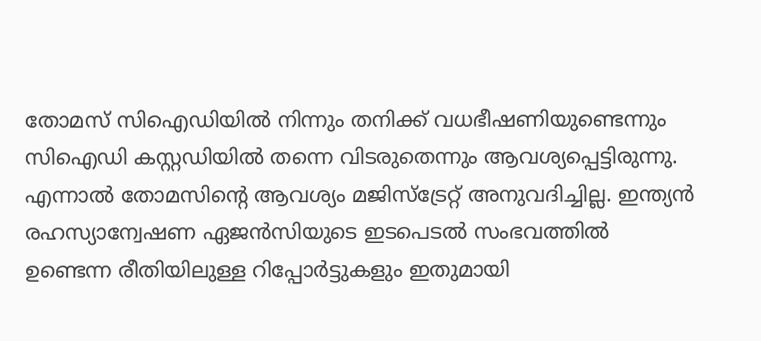തോമസ് സിഐഡിയിൽ നിന്നും തനിക്ക് വധഭീഷണിയുണ്ടെന്നും സിഐഡി കസ്റ്റഡിയിൽ തന്നെ വിടരുതെന്നും ആവശ്യപ്പെട്ടിരുന്നു. എന്നാൽ തോമസിന്റെ ആവശ്യം മജിസ്ട്രേറ്റ് അനുവദിച്ചില്ല. ഇന്ത്യൻ രഹസ്യാന്വേഷണ ഏജൻസിയുടെ ഇടപെടൽ സംഭവത്തിൽ ഉണ്ടെന്ന രീതിയിലുള്ള റിപ്പോർട്ടുകളും ഇതുമായി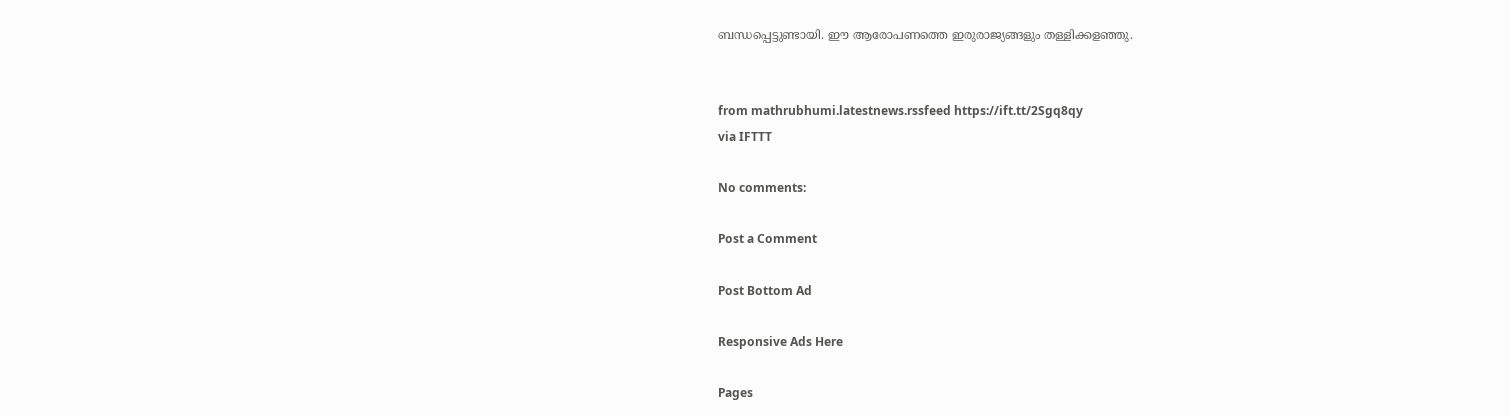ബന്ധപ്പെട്ടുണ്ടായി. ഈ ആരോപണത്തെ ഇരുരാജ്യങ്ങളും തള്ളിക്കളഞ്ഞു.


from mathrubhumi.latestnews.rssfeed https://ift.tt/2Sgq8qy
via IFTTT

No comments:

Post a Comment

Post Bottom Ad

Responsive Ads Here

Pages